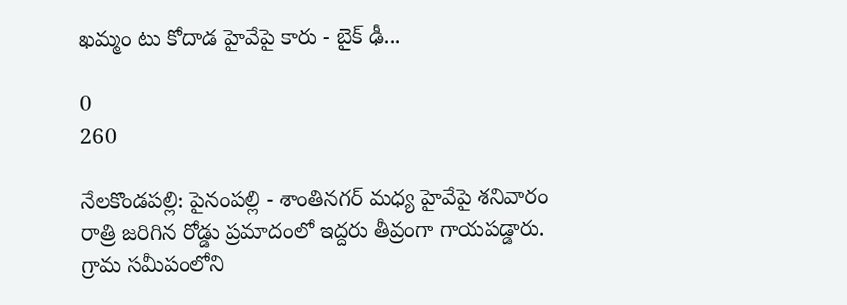ఖమ్మం టు కోదాడ హైవేపై కారు - బైక్ ఢీ...

0
260

నేలకొండపల్లి: పైనంపల్లి - శాంతినగర్ మధ్య హైవేపై శనివారం రాత్రి జరిగిన రోడ్డు ప్రమాదంలో ఇద్దరు తీవ్రంగా గాయపడ్డారు. గ్రామ సమీపంలోని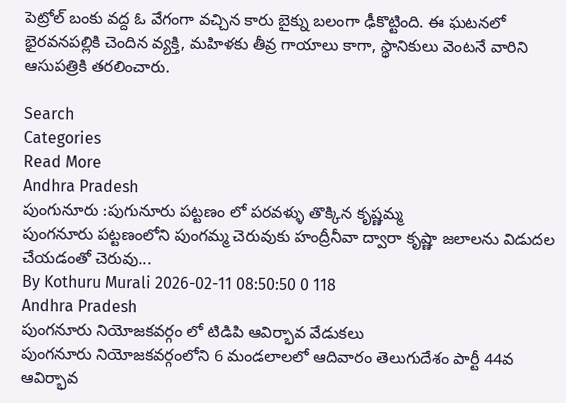పెట్రోల్ బంకు వద్ద ఓ వేగంగా వచ్చిన కారు బైక్ను బలంగా ఢీకొట్టింది. ఈ ఘటనలో భైరవనపల్లికి చెందిన వ్యక్తి, మహిళకు తీవ్ర గాయాలు కాగా, స్థానికులు వెంటనే వారిని ఆసుపత్రికి తరలించారు.

Search
Categories
Read More
Andhra Pradesh
పుంగునూరు :పుగునూరు పట్టణం లో పరవళ్ళు తొక్కిన కృష్ణమ్మ
పుంగనూరు పట్టణంలోని పుంగమ్మ చెరువుకు హంద్రీనీవా ద్వారా కృష్ణా జలాలను విడుదల చేయడంతో చెరువు...
By Kothuru Murali 2026-02-11 08:50:50 0 118
Andhra Pradesh
పుంగనూరు నియోజకవర్గం లో టిడిపి ఆవిర్భావ వేడుకలు
పుంగనూరు నియోజకవర్గంలోని 6 మండలాలలో ఆదివారం తెలుగుదేశం పార్టీ 44వ ఆవిర్భావ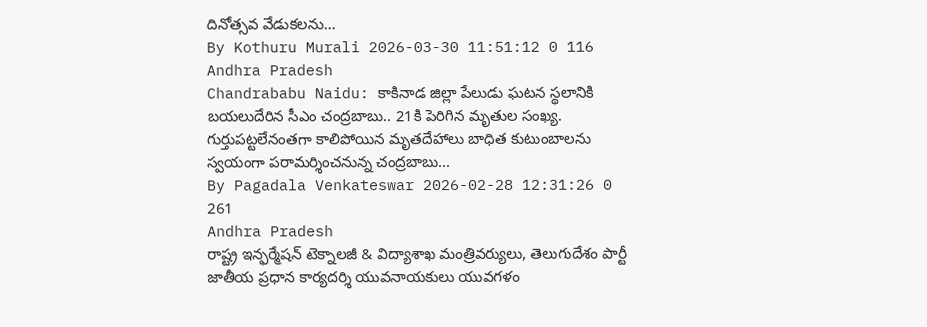దినోత్సవ వేడుకలను...
By Kothuru Murali 2026-03-30 11:51:12 0 116
Andhra Pradesh
Chandrababu Naidu: కాకినాడ జిల్లా పేలుడు ఘటన స్థలానికి బయలుదేరిన సీఎం చంద్రబాబు.. 21కి పెరిగిన మృతుల సంఖ్య.
గుర్తుపట్టలేనంతగా కాలిపోయిన మృతదేహాలు బాధిత కుటుంబాలను స్వయంగా పరామర్శించనున్న చంద్రబాబు...
By Pagadala Venkateswar 2026-02-28 12:31:26 0 261
Andhra Pradesh
రాష్ట్ర ఇన్ఫర్మేషన్ టెక్నాలజీ & విద్యాశాఖ మంత్రివర్యులు, తెలుగుదేశం పార్టీ జాతీయ ప్రధాన కార్యదర్శి యువనాయకులు యువగళం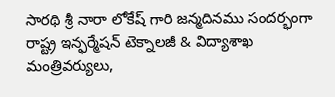సారథి శ్రీ నారా లోకేష్ గారి జన్మదినము సందర్భంగా
రాష్ట్ర ఇన్ఫర్మేషన్ టెక్నాలజీ & విద్యాశాఖ మంత్రివర్యులు,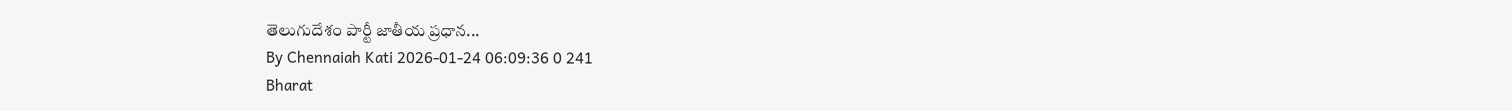తెలుగుదేశం పార్టీ జాతీయ ప్రధాన...
By Chennaiah Kati 2026-01-24 06:09:36 0 241
Bharat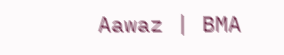Aawaz | BMA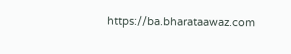https://ba.bharataawaz.com